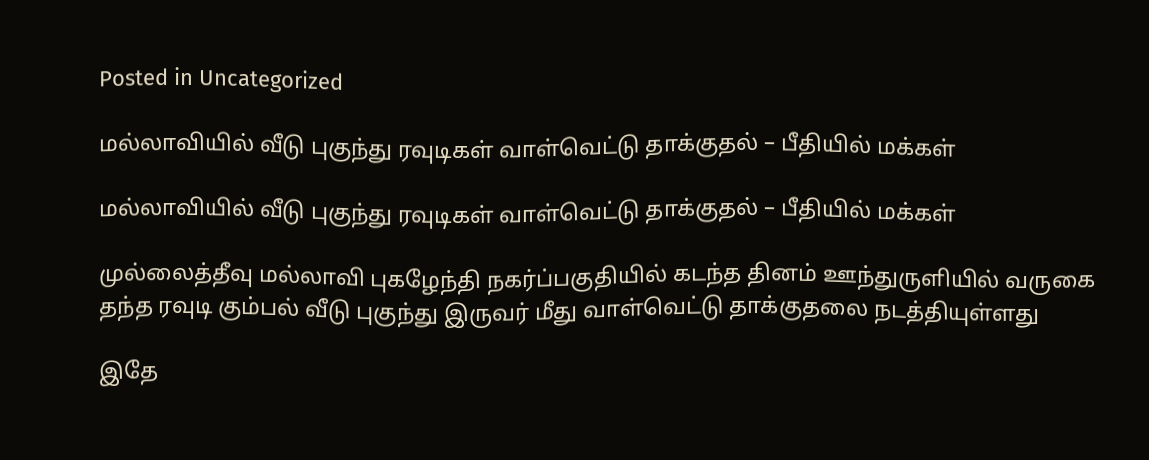Posted in Uncategorized

மல்லாவியில் வீடு புகுந்து ரவுடிகள் வாள்வெட்டு தாக்குதல் – பீதியில் மக்கள்

மல்லாவியில் வீடு புகுந்து ரவுடிகள் வாள்வெட்டு தாக்குதல் – பீதியில் மக்கள்

முல்லைத்தீவு மல்லாவி புகழேந்தி நகர்ப்பகுதியில் கடந்த தினம் ஊந்துருளியில் வருகை தந்த ரவுடி கும்பல் வீடு புகுந்து இருவர் மீது வாள்வெட்டு தாக்குதலை நடத்தியுள்ளது

இதே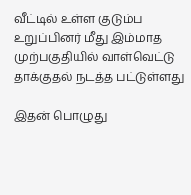வீட்டில் உள்ள குடும்ப உறுப்பினர் மீது இம்மாத முற்பகுதியில் வாள்வெட்டு தாக்குதல் நடத்த பட்டுள்ளது

இதன் பொழுது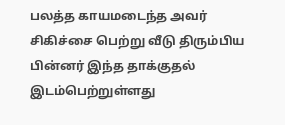பலத்த காயமடைந்த அவர் சிகிச்சை பெற்று வீடு திரும்பிய பின்னர் இந்த தாக்குதல் இடம்பெற்றுள்ளது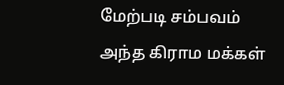மேற்படி சம்பவம் அந்த கிராம மக்கள்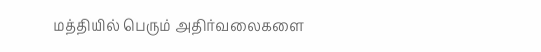மத்தியில் பெரும் அதிர்வலைகளை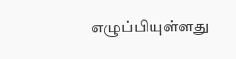எழுப்பியுள்ளது